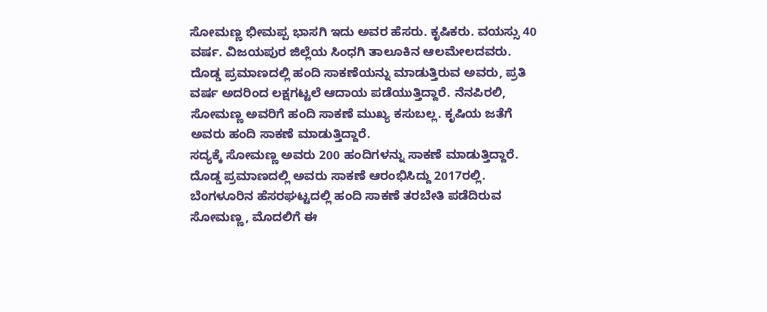ಸೋಮಣ್ಣ ಭೀಮಪ್ಪ ಭಾಸಗಿ ಇದು ಅವರ ಹೆಸರು. ಕೃಷಿಕರು. ವಯಸ್ಸು 40 ವರ್ಷ. ವಿಜಯಪುರ ಜಿಲ್ಲೆಯ ಸಿಂಧಗಿ ತಾಲೂಕಿನ ಆಲಮೇಲದವರು. ದೊಡ್ಡ ಪ್ರಮಾಣದಲ್ಲಿ ಹಂದಿ ಸಾಕಣೆಯನ್ನು ಮಾಡುತ್ತಿರುವ ಅವರು, ಪ್ರತಿ ವರ್ಷ ಅದರಿಂದ ಲಕ್ಷಗಟ್ಟಲೆ ಆದಾಯ ಪಡೆಯುತ್ತಿದ್ದಾರೆ. ನೆನಪಿರಲಿ, ಸೋಮಣ್ಣ ಅವರಿಗೆ ಹಂದಿ ಸಾಕಣೆ ಮುಖ್ಯ ಕಸುಬಲ್ಲ. ಕೃಷಿಯ ಜತೆಗೆ ಅವರು ಹಂದಿ ಸಾಕಣೆ ಮಾಡುತ್ತಿದ್ದಾರೆ.
ಸದ್ಯಕ್ಕೆ ಸೋಮಣ್ಣ ಅವರು 200 ಹಂದಿಗಳನ್ನು ಸಾಕಣೆ ಮಾಡುತ್ತಿದ್ದಾರೆ. ದೊಡ್ಡ ಪ್ರಮಾಣದಲ್ಲಿ ಅವರು ಸಾಕಣೆ ಆರಂಭಿಸಿದ್ದು 2017ರಲ್ಲಿ. ಬೆಂಗಳೂರಿನ ಹೆಸರಘಟ್ಟದಲ್ಲಿ ಹಂದಿ ಸಾಕಣೆ ತರಬೇತಿ ಪಡೆದಿರುವ ಸೋಮಣ್ಣ, ಮೊದಲಿಗೆ ಈ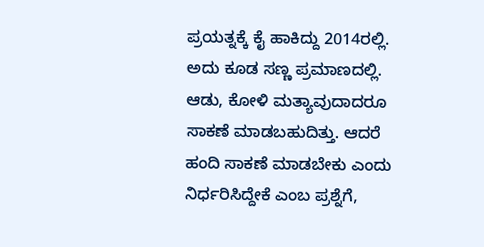ಪ್ರಯತ್ನಕ್ಕೆ ಕೈ ಹಾಕಿದ್ದು 2014ರಲ್ಲಿ. ಅದು ಕೂಡ ಸಣ್ಣ ಪ್ರಮಾಣದಲ್ಲಿ.
ಆಡು, ಕೋಳಿ ಮತ್ಯಾವುದಾದರೂ ಸಾಕಣೆ ಮಾಡಬಹುದಿತ್ತು. ಆದರೆ ಹಂದಿ ಸಾಕಣೆ ಮಾಡಬೇಕು ಎಂದು ನಿರ್ಧರಿಸಿದ್ದೇಕೆ ಎಂಬ ಪ್ರಶ್ನೆಗೆ,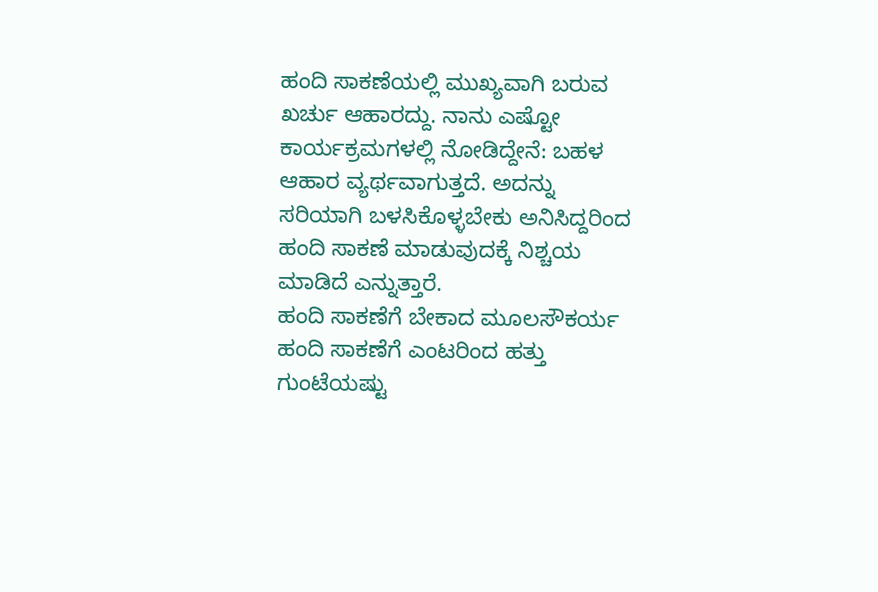ಹಂದಿ ಸಾಕಣೆಯಲ್ಲಿ ಮುಖ್ಯವಾಗಿ ಬರುವ ಖರ್ಚು ಆಹಾರದ್ದು. ನಾನು ಎಷ್ಟೋ ಕಾರ್ಯಕ್ರಮಗಳಲ್ಲಿ ನೋಡಿದ್ದೇನೆ: ಬಹಳ ಆಹಾರ ವ್ಯರ್ಥವಾಗುತ್ತದೆ. ಅದನ್ನು ಸರಿಯಾಗಿ ಬಳಸಿಕೊಳ್ಳಬೇಕು ಅನಿಸಿದ್ದರಿಂದ ಹಂದಿ ಸಾಕಣೆ ಮಾಡುವುದಕ್ಕೆ ನಿಶ್ಚಯ ಮಾಡಿದೆ ಎನ್ನುತ್ತಾರೆ.
ಹಂದಿ ಸಾಕಣೆಗೆ ಬೇಕಾದ ಮೂಲಸೌಕರ್ಯ
ಹಂದಿ ಸಾಕಣೆಗೆ ಎಂಟರಿಂದ ಹತ್ತು ಗುಂಟೆಯಷ್ಟು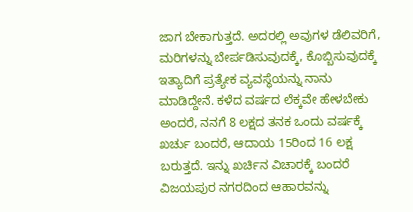ಜಾಗ ಬೇಕಾಗುತ್ತದೆ. ಅದರಲ್ಲಿ ಅವುಗಳ ಡೆಲಿವರಿಗೆ, ಮರಿಗಳನ್ನು ಬೇರ್ಪಡಿಸುವುದಕ್ಕೆ, ಕೊಬ್ಬಿಸುವುದಕ್ಕೆ ಇತ್ಯಾದಿಗೆ ಪ್ರತ್ಯೇಕ ವ್ಯವಸ್ಥೆಯನ್ನು ನಾನು ಮಾಡಿದ್ದೇನೆ. ಕಳೆದ ವರ್ಷದ ಲೆಕ್ಕವೇ ಹೇಳಬೇಕು ಅಂದರೆ, ನನಗೆ 8 ಲಕ್ಷದ ತನಕ ಒಂದು ವರ್ಷಕ್ಕೆ ಖರ್ಚು ಬಂದರೆ, ಆದಾಯ 15ರಿಂದ 16 ಲಕ್ಷ ಬರುತ್ತದೆ. ಇನ್ನು ಖರ್ಚಿನ ವಿಚಾರಕ್ಕೆ ಬಂದರೆ ವಿಜಯಪುರ ನಗರದಿಂದ ಆಹಾರವನ್ನು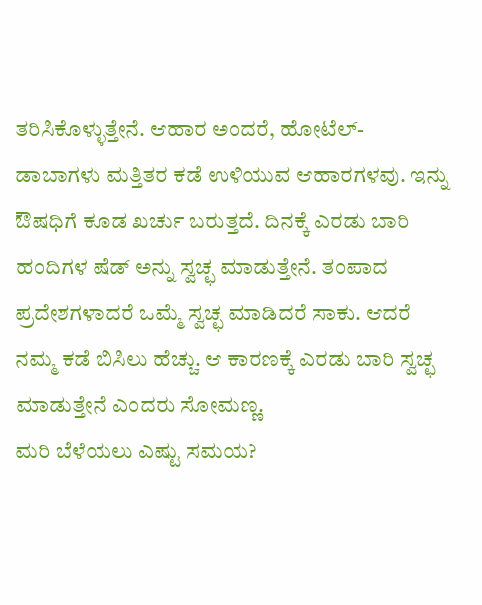ತರಿಸಿಕೊಳ್ಳುತ್ತೇನೆ. ಆಹಾರ ಅಂದರೆ, ಹೋಟೆಲ್- ಡಾಬಾಗಳು ಮತ್ತಿತರ ಕಡೆ ಉಳಿಯುವ ಆಹಾರಗಳವು. ಇನ್ನು ಔಷಧಿಗೆ ಕೂಡ ಖರ್ಚು ಬರುತ್ತದೆ. ದಿನಕ್ಕೆ ಎರಡು ಬಾರಿ ಹಂದಿಗಳ ಷೆಡ್ ಅನ್ನು ಸ್ವಚ್ಛ ಮಾಡುತ್ತೇನೆ. ತಂಪಾದ ಪ್ರದೇಶಗಳಾದರೆ ಒಮ್ಮೆ ಸ್ವಚ್ಛ ಮಾಡಿದರೆ ಸಾಕು. ಆದರೆ ನಮ್ಮ ಕಡೆ ಬಿಸಿಲು ಹೆಚ್ಚು. ಆ ಕಾರಣಕ್ಕೆ ಎರಡು ಬಾರಿ ಸ್ವಚ್ಛ ಮಾಡುತ್ತೇನೆ ಎಂದರು ಸೋಮಣ್ಣ.
ಮರಿ ಬೆಳೆಯಲು ಎಷ್ಟು ಸಮಯ?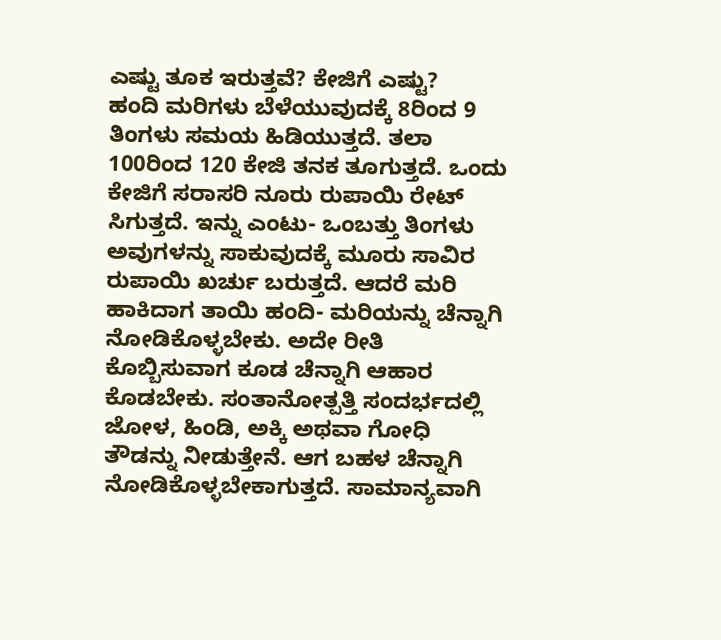ಎಷ್ಟು ತೂಕ ಇರುತ್ತವೆ? ಕೇಜಿಗೆ ಎಷ್ಟು?
ಹಂದಿ ಮರಿಗಳು ಬೆಳೆಯುವುದಕ್ಕೆ 8ರಿಂದ 9 ತಿಂಗಳು ಸಮಯ ಹಿಡಿಯುತ್ತದೆ. ತಲಾ 100ರಿಂದ 120 ಕೇಜಿ ತನಕ ತೂಗುತ್ತದೆ. ಒಂದು ಕೇಜಿಗೆ ಸರಾಸರಿ ನೂರು ರುಪಾಯಿ ರೇಟ್ ಸಿಗುತ್ತದೆ. ಇನ್ನು ಎಂಟು- ಒಂಬತ್ತು ತಿಂಗಳು ಅವುಗಳನ್ನು ಸಾಕುವುದಕ್ಕೆ ಮೂರು ಸಾವಿರ ರುಪಾಯಿ ಖರ್ಚು ಬರುತ್ತದೆ. ಆದರೆ ಮರಿ ಹಾಕಿದಾಗ ತಾಯಿ ಹಂದಿ- ಮರಿಯನ್ನು ಚೆನ್ನಾಗಿ ನೋಡಿಕೊಳ್ಳಬೇಕು. ಅದೇ ರೀತಿ ಕೊಬ್ಬಿಸುವಾಗ ಕೂಡ ಚೆನ್ನಾಗಿ ಆಹಾರ ಕೊಡಬೇಕು. ಸಂತಾನೋತ್ಪತ್ತಿ ಸಂದರ್ಭದಲ್ಲಿ ಜೋಳ, ಹಿಂಡಿ, ಅಕ್ಕಿ ಅಥವಾ ಗೋಧಿ ತೌಡನ್ನು ನೀಡುತ್ತೇನೆ. ಆಗ ಬಹಳ ಚೆನ್ನಾಗಿ ನೋಡಿಕೊಳ್ಳಬೇಕಾಗುತ್ತದೆ. ಸಾಮಾನ್ಯವಾಗಿ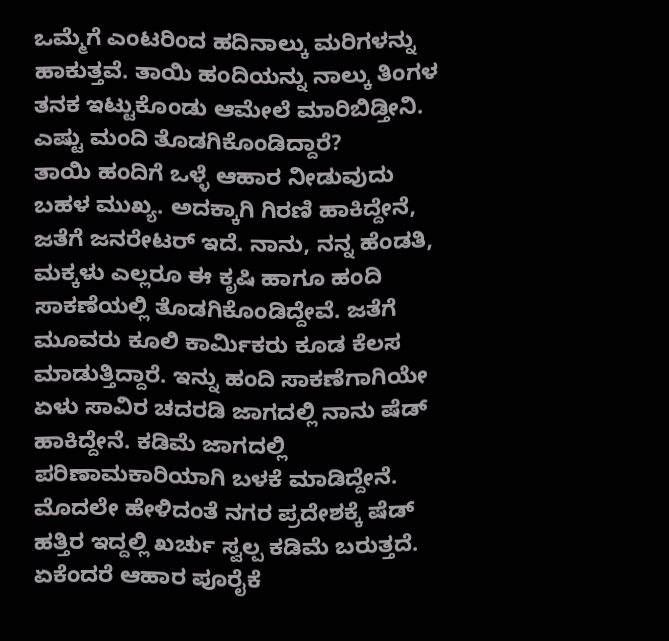ಒಮ್ಮೆಗೆ ಎಂಟರಿಂದ ಹದಿನಾಲ್ಕು ಮರಿಗಳನ್ನು ಹಾಕುತ್ತವೆ. ತಾಯಿ ಹಂದಿಯನ್ನು ನಾಲ್ಕು ತಿಂಗಳ ತನಕ ಇಟ್ಟುಕೊಂಡು ಆಮೇಲೆ ಮಾರಿಬಿಡ್ತೀನಿ.
ಎಷ್ಟು ಮಂದಿ ತೊಡಗಿಕೊಂಡಿದ್ದಾರೆ?
ತಾಯಿ ಹಂದಿಗೆ ಒಳ್ಳೆ ಆಹಾರ ನೀಡುವುದು ಬಹಳ ಮುಖ್ಯ. ಅದಕ್ಕಾಗಿ ಗಿರಣಿ ಹಾಕಿದ್ದೇನೆ, ಜತೆಗೆ ಜನರೇಟರ್ ಇದೆ. ನಾನು, ನನ್ನ ಹೆಂಡತಿ, ಮಕ್ಕಳು ಎಲ್ಲರೂ ಈ ಕೃಷಿ ಹಾಗೂ ಹಂದಿ ಸಾಕಣೆಯಲ್ಲಿ ತೊಡಗಿಕೊಂಡಿದ್ದೇವೆ. ಜತೆಗೆ ಮೂವರು ಕೂಲಿ ಕಾರ್ಮಿಕರು ಕೂಡ ಕೆಲಸ ಮಾಡುತ್ತಿದ್ದಾರೆ. ಇನ್ನು ಹಂದಿ ಸಾಕಣೆಗಾಗಿಯೇ ಏಳು ಸಾವಿರ ಚದರಡಿ ಜಾಗದಲ್ಲಿ ನಾನು ಷೆಡ್ ಹಾಕಿದ್ದೇನೆ. ಕಡಿಮೆ ಜಾಗದಲ್ಲಿ ಪರಿಣಾಮಕಾರಿಯಾಗಿ ಬಳಕೆ ಮಾಡಿದ್ದೇನೆ. ಮೊದಲೇ ಹೇಳಿದಂತೆ ನಗರ ಪ್ರದೇಶಕ್ಕೆ ಷೆಡ್ ಹತ್ತಿರ ಇದ್ದಲ್ಲಿ ಖರ್ಚು ಸ್ವಲ್ಪ ಕಡಿಮೆ ಬರುತ್ತದೆ. ಏಕೆಂದರೆ ಆಹಾರ ಪೂರೈಕೆ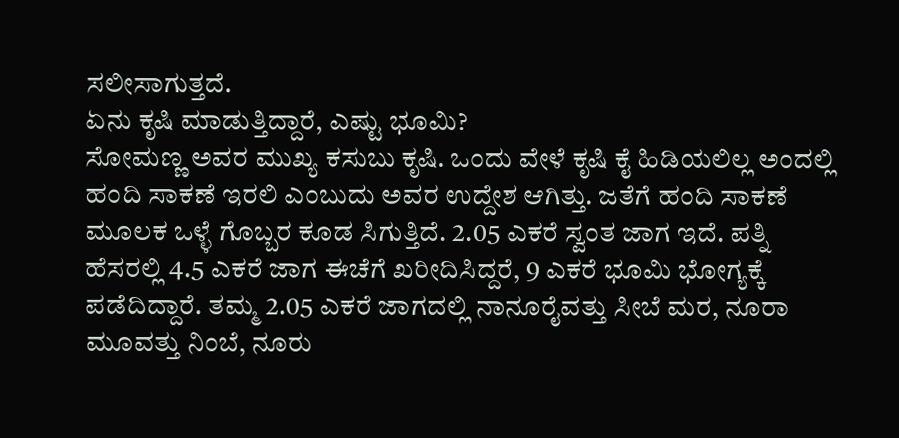ಸಲೀಸಾಗುತ್ತದೆ.
ಏನು ಕೃಷಿ ಮಾಡುತ್ತಿದ್ದಾರೆ, ಎಷ್ಟು ಭೂಮಿ?
ಸೋಮಣ್ಣ ಅವರ ಮುಖ್ಯ ಕಸುಬು ಕೃಷಿ. ಒಂದು ವೇಳೆ ಕೃಷಿ ಕೈ ಹಿಡಿಯಲಿಲ್ಲ ಅಂದಲ್ಲಿ ಹಂದಿ ಸಾಕಣೆ ಇರಲಿ ಎಂಬುದು ಅವರ ಉದ್ದೇಶ ಆಗಿತ್ತು. ಜತೆಗೆ ಹಂದಿ ಸಾಕಣೆ ಮೂಲಕ ಒಳ್ಳೆ ಗೊಬ್ಬರ ಕೂಡ ಸಿಗುತ್ತಿದೆ. 2.05 ಎಕರೆ ಸ್ವಂತ ಜಾಗ ಇದೆ. ಪತ್ನಿ ಹೆಸರಲ್ಲಿ 4.5 ಎಕರೆ ಜಾಗ ಈಚೆಗೆ ಖರೀದಿಸಿದ್ದರೆ, 9 ಎಕರೆ ಭೂಮಿ ಭೋಗ್ಯಕ್ಕೆ ಪಡೆದಿದ್ದಾರೆ. ತಮ್ಮ 2.05 ಎಕರೆ ಜಾಗದಲ್ಲಿ ನಾನೂರೈವತ್ತು ಸೀಬೆ ಮರ, ನೂರಾ ಮೂವತ್ತು ನಿಂಬೆ, ನೂರು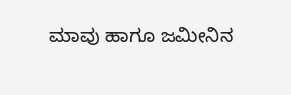ಮಾವು ಹಾಗೂ ಜಮೀನಿನ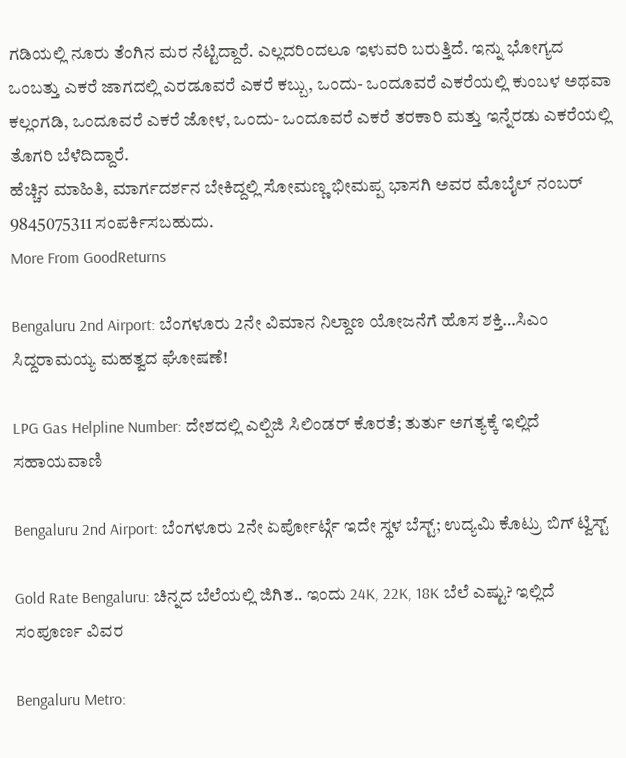ಗಡಿಯಲ್ಲಿ ನೂರು ತೆಂಗಿನ ಮರ ನೆಟ್ಟಿದ್ದಾರೆ. ಎಲ್ಲದರಿಂದಲೂ ಇಳುವರಿ ಬರುತ್ತಿದೆ. ಇನ್ನು ಭೋಗ್ಯದ ಒಂಬತ್ತು ಎಕರೆ ಜಾಗದಲ್ಲಿ ಎರಡೂವರೆ ಎಕರೆ ಕಬ್ಬು, ಒಂದು- ಒಂದೂವರೆ ಎಕರೆಯಲ್ಲಿ ಕುಂಬಳ ಅಥವಾ ಕಲ್ಲಂಗಡಿ, ಒಂದೂವರೆ ಎಕರೆ ಜೋಳ, ಒಂದು- ಒಂದೂವರೆ ಎಕರೆ ತರಕಾರಿ ಮತ್ತು ಇನ್ನೆರಡು ಎಕರೆಯಲ್ಲಿ ತೊಗರಿ ಬೆಳೆದಿದ್ದಾರೆ.
ಹೆಚ್ಚಿನ ಮಾಹಿತಿ, ಮಾರ್ಗದರ್ಶನ ಬೇಕಿದ್ದಲ್ಲಿ ಸೋಮಣ್ಣ ಭೀಮಪ್ಪ ಭಾಸಗಿ ಅವರ ಮೊಬೈಲ್ ನಂಬರ್ 9845075311 ಸಂಪರ್ಕಿಸಬಹುದು.
More From GoodReturns

Bengaluru 2nd Airport: ಬೆಂಗಳೂರು 2ನೇ ವಿಮಾನ ನಿಲ್ದಾಣ ಯೋಜನೆಗೆ ಹೊಸ ಶಕ್ತಿ…ಸಿಎಂ ಸಿದ್ದರಾಮಯ್ಯ ಮಹತ್ವದ ಘೋಷಣೆ!

LPG Gas Helpline Number: ದೇಶದಲ್ಲಿ ಎಲ್ಪಿಜಿ ಸಿಲಿಂಡರ್ ಕೊರತೆ; ತುರ್ತು ಅಗತ್ಯಕ್ಕೆ ಇಲ್ಲಿದೆ ಸಹಾಯವಾಣಿ

Bengaluru 2nd Airport: ಬೆಂಗಳೂರು 2ನೇ ಏರ್ಪೋರ್ಟ್ಗೆ ಇದೇ ಸ್ಥಳ ಬೆಸ್ಟ್; ಉದ್ಯಮಿ ಕೊಟ್ರು ಬಿಗ್ ಟ್ವಿಸ್ಟ್

Gold Rate Bengaluru: ಚಿನ್ನದ ಬೆಲೆಯಲ್ಲಿ ಜಿಗಿತ.. ಇಂದು 24K, 22K, 18K ಬೆಲೆ ಎಷ್ಟು? ಇಲ್ಲಿದೆ ಸಂಪೂರ್ಣ ವಿವರ

Bengaluru Metro: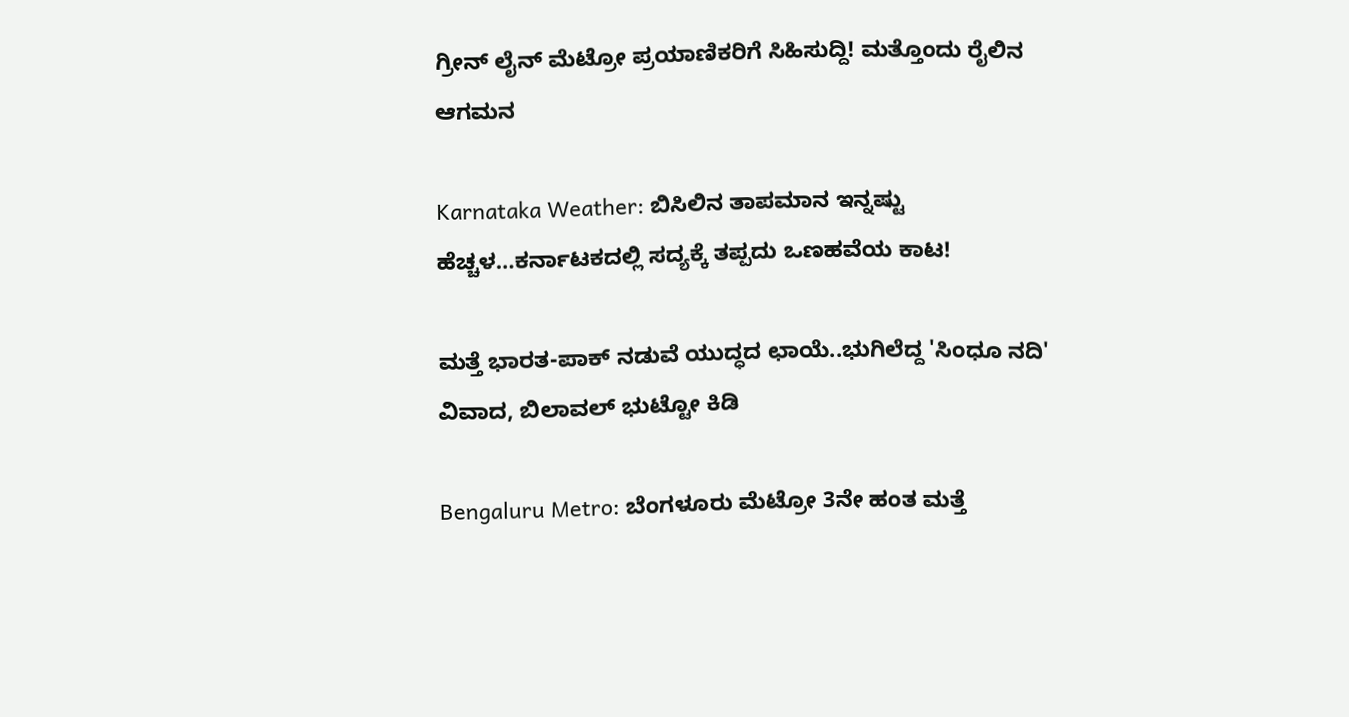ಗ್ರೀನ್ ಲೈನ್ ಮೆಟ್ರೋ ಪ್ರಯಾಣಿಕರಿಗೆ ಸಿಹಿಸುದ್ದಿ! ಮತ್ತೊಂದು ರೈಲಿನ ಆಗಮನ

Karnataka Weather: ಬಿಸಿಲಿನ ತಾಪಮಾನ ಇನ್ನಷ್ಟು ಹೆಚ್ಚಳ…ಕರ್ನಾಟಕದಲ್ಲಿ ಸದ್ಯಕ್ಕೆ ತಪ್ಪದು ಒಣಹವೆಯ ಕಾಟ!

ಮತ್ತೆ ಭಾರತ-ಪಾಕ್ ನಡುವೆ ಯುದ್ಧದ ಛಾಯೆ..ಭುಗಿಲೆದ್ದ 'ಸಿಂಧೂ ನದಿ' ವಿವಾದ, ಬಿಲಾವಲ್ ಭುಟ್ಟೋ ಕಿಡಿ

Bengaluru Metro: ಬೆಂಗಳೂರು ಮೆಟ್ರೋ 3ನೇ ಹಂತ ಮತ್ತೆ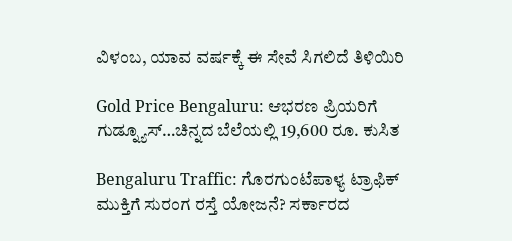ವಿಳಂಬ, ಯಾವ ವರ್ಷಕ್ಕೆ ಈ ಸೇವೆ ಸಿಗಲಿದೆ ತಿಳಿಯಿರಿ

Gold Price Bengaluru: ಆಭರಣ ಪ್ರಿಯರಿಗೆ ಗುಡ್ನ್ಯೂಸ್…ಚಿನ್ನದ ಬೆಲೆಯಲ್ಲಿ 19,600 ರೂ. ಕುಸಿತ

Bengaluru Traffic: ಗೊರಗುಂಟೆಪಾಳ್ಯ ಟ್ರಾಫಿಕ್ ಮುಕ್ತಿಗೆ ಸುರಂಗ ರಸ್ತೆ ಯೋಜನೆ? ಸರ್ಕಾರದ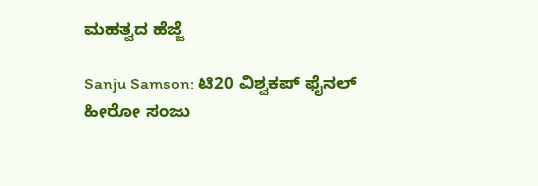ಮಹತ್ವದ ಹೆಜ್ಜೆ

Sanju Samson: ಟಿ20 ವಿಶ್ವಕಪ್ ಫೈನಲ್ ಹೀರೋ ಸಂಜು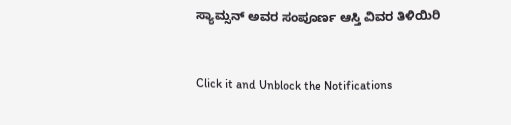ಸ್ಯಾಮ್ಸನ್ ಅವರ ಸಂಪೂರ್ಣ ಆಸ್ತಿ ವಿವರ ತಿಳಿಯಿರಿ



Click it and Unblock the Notifications